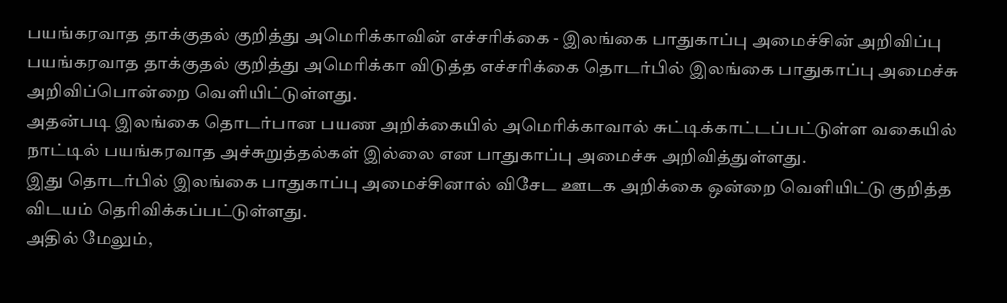பயங்கரவாத தாக்குதல் குறித்து அமெரிக்காவின் எச்சரிக்கை - இலங்கை பாதுகாப்பு அமைச்சின் அறிவிப்பு
பயங்கரவாத தாக்குதல் குறித்து அமெரிக்கா விடுத்த எச்சரிக்கை தொடர்பில் இலங்கை பாதுகாப்பு அமைச்சு அறிவிப்பொன்றை வெளியிட்டுள்ளது.
அதன்படி இலங்கை தொடர்பான பயண அறிக்கையில் அமெரிக்காவால் சுட்டிக்காட்டப்பட்டுள்ள வகையில் நாட்டில் பயங்கரவாத அச்சுறுத்தல்கள் இல்லை என பாதுகாப்பு அமைச்சு அறிவித்துள்ளது.
இது தொடர்பில் இலங்கை பாதுகாப்பு அமைச்சினால் விசேட ஊடக அறிக்கை ஒன்றை வெளியிட்டு குறித்த விடயம் தெரிவிக்கப்பட்டுள்ளது.
அதில் மேலும்,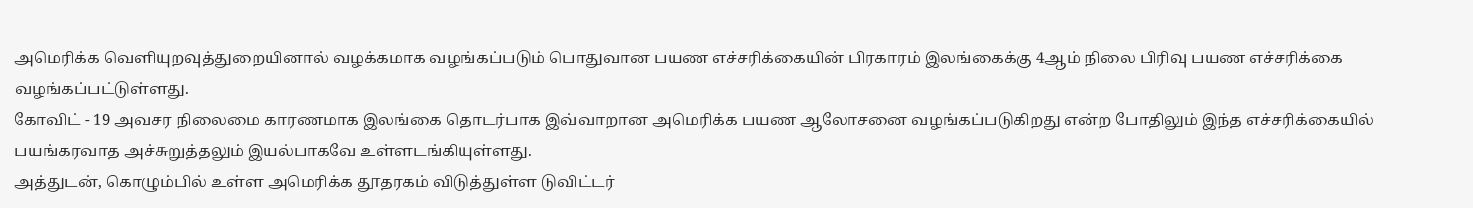அமெரிக்க வெளியுறவுத்துறையினால் வழக்கமாக வழங்கப்படும் பொதுவான பயண எச்சரிக்கையின் பிரகாரம் இலங்கைக்கு 4ஆம் நிலை பிரிவு பயண எச்சரிக்கை வழங்கப்பட்டுள்ளது.
கோவிட் - 19 அவசர நிலைமை காரணமாக இலங்கை தொடர்பாக இவ்வாறான அமெரிக்க பயண ஆலோசனை வழங்கப்படுகிறது என்ற போதிலும் இந்த எச்சரிக்கையில் பயங்கரவாத அச்சுறுத்தலும் இயல்பாகவே உள்ளடங்கியுள்ளது.
அத்துடன், கொழும்பில் உள்ள அமெரிக்க தூதரகம் விடுத்துள்ள டுவிட்டர்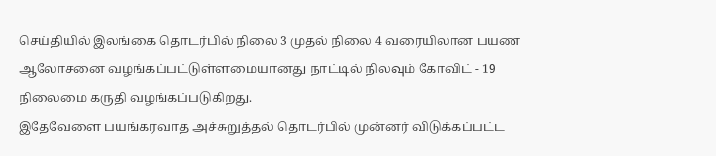செய்தியில் இலங்கை தொடர்பில் நிலை 3 முதல் நிலை 4 வரையிலான பயண ஆலோசனை வழங்கப்பட்டுள்ளமையானது நாட்டில் நிலவும் கோவிட் - 19 நிலைமை கருதி வழங்கப்படுகிறது.
இதேவேளை பயங்கரவாத அச்சுறுத்தல் தொடர்பில் முன்னர் விடுக்கப்பட்ட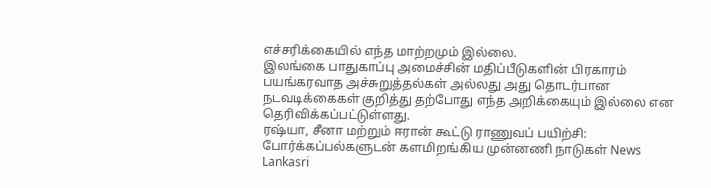எச்சரிக்கையில் எந்த மாற்றமும் இல்லை.
இலங்கை பாதுகாப்பு அமைச்சின் மதிப்பீடுகளின் பிரகாரம் பயங்கரவாத அச்சுறுத்தல்கள் அல்லது அது தொடர்பான நடவடிக்கைகள் குறித்து தற்போது எந்த அறிக்கையும் இல்லை என தெரிவிக்கப்பட்டுள்ளது.
ரஷ்யா, சீனா மற்றும் ஈரான் கூட்டு ராணுவப் பயிற்சி: போர்க்கப்பல்களுடன் களமிறங்கிய முன்னணி நாடுகள் News Lankasri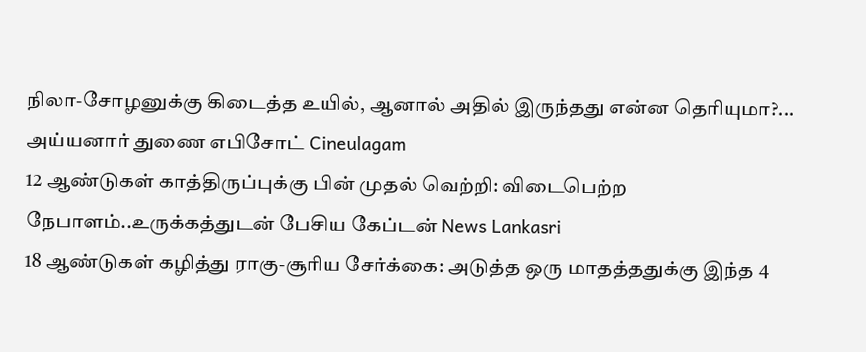நிலா-சோழனுக்கு கிடைத்த உயில், ஆனால் அதில் இருந்தது என்ன தெரியுமா?... அய்யனார் துணை எபிசோட் Cineulagam
12 ஆண்டுகள் காத்திருப்புக்கு பின் முதல் வெற்றி: விடைபெற்ற நேபாளம்..உருக்கத்துடன் பேசிய கேப்டன் News Lankasri
18 ஆண்டுகள் கழித்து ராகு-சூரிய சேர்க்கை: அடுத்த ஒரு மாதத்ததுக்கு இந்த 4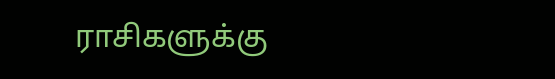ராசிகளுக்கு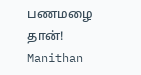பணமழை தான்! Manithan